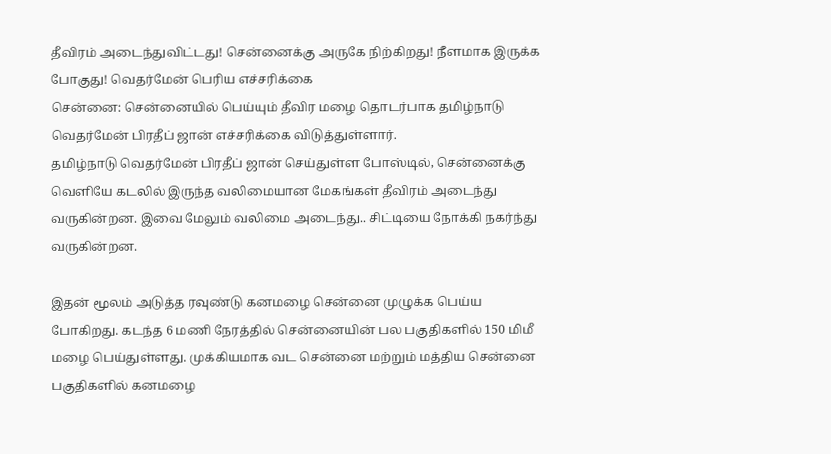தீவிரம் அடைந்துவிட்டது! சென்னைக்கு அருகே நிற்கிறது! நீளமாக இருக்க போகுது! வெதர்மேன் பெரிய எச்சரிக்கை
சென்னை: சென்னையில் பெய்யும் தீவிர மழை தொடர்பாக தமிழ்நாடு வெதர்மேன் பிரதீப் ஜான் எச்சரிக்கை விடுத்துள்ளார்.
தமிழ்நாடு வெதர்மேன் பிரதீப் ஜான் செய்துள்ள போஸ்டில், சென்னைக்கு வெளியே கடலில் இருந்த வலிமையான மேகங்கள் தீவிரம் அடைந்து வருகின்றன. இவை மேலும் வலிமை அடைந்து.. சிட்டியை நோக்கி நகர்ந்து வருகின்றன.

இதன் மூலம் அடுத்த ரவுண்டு கனமழை சென்னை முழுக்க பெய்ய போகிறது. கடந்த 6 மணி நேரத்தில் சென்னையின் பல பகுதிகளில் 150 மிமீ மழை பெய்துள்ளது. முக்கியமாக வட சென்னை மற்றும் மத்திய சென்னை பகுதிகளில் கனமழை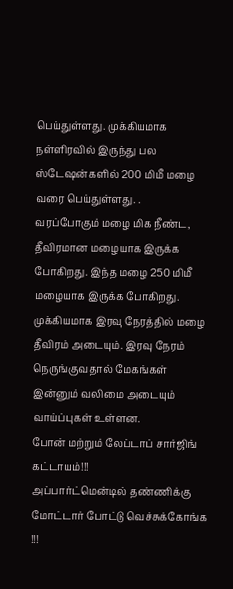பெய்துள்ளது. முக்கியமாக நள்ளிரவில் இருந்து பல ஸ்டேஷன்களில் 200 மிமீ மழை வரை பெய்துள்ளது. .
வரப்போகும் மழை மிக நீண்ட, தீவிரமான மழையாக இருக்க போகிறது. இந்த மழை 250 மிமீ மழையாக இருக்க போகிறது. முக்கியமாக இரவு நேரத்தில் மழை தீவிரம் அடையும். இரவு நேரம் நெருங்குவதால் மேகங்கள் இன்னும் வலிமை அடையும் வாய்ப்புகள் உள்ளன.
போன் மற்றும் லேப்டாப் சார்ஜிங் கட்டாயம்!!!
அப்பார்ட்மென்டில் தண்ணிக்கு மோட்டார் போட்டு வெச்சுக்கோங்க !!!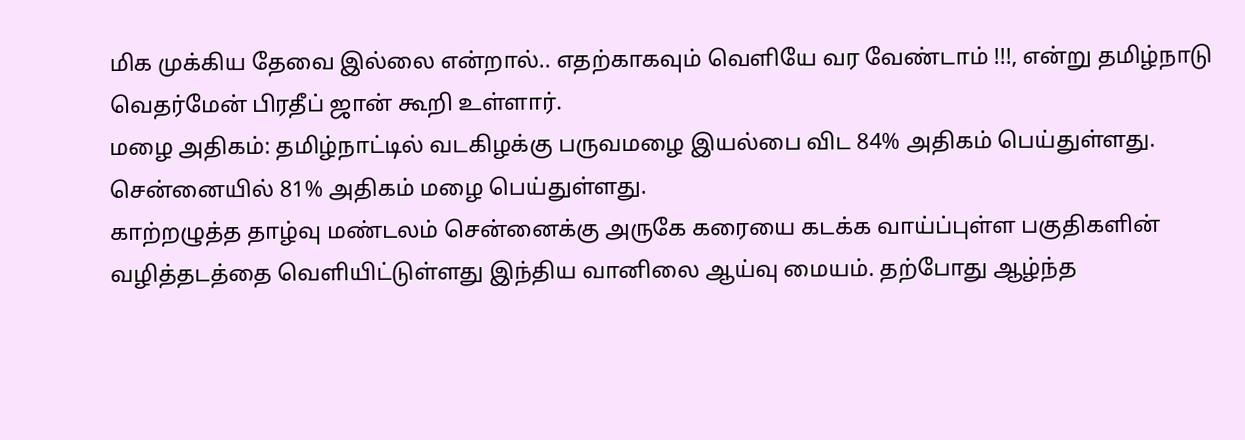மிக முக்கிய தேவை இல்லை என்றால்.. எதற்காகவும் வெளியே வர வேண்டாம் !!!, என்று தமிழ்நாடு வெதர்மேன் பிரதீப் ஜான் கூறி உள்ளார்.
மழை அதிகம்: தமிழ்நாட்டில் வடகிழக்கு பருவமழை இயல்பை விட 84% அதிகம் பெய்துள்ளது. சென்னையில் 81% அதிகம் மழை பெய்துள்ளது.
காற்றழுத்த தாழ்வு மண்டலம் சென்னைக்கு அருகே கரையை கடக்க வாய்ப்புள்ள பகுதிகளின் வழித்தடத்தை வெளியிட்டுள்ளது இந்திய வானிலை ஆய்வு மையம். தற்போது ஆழ்ந்த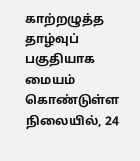காற்றழுத்த தாழ்வுப் பகுதியாக மையம் கொண்டுள்ள நிலையில், 24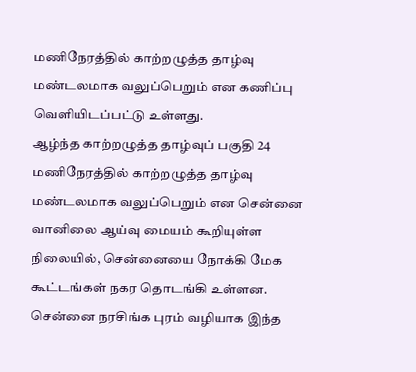மணிநேரத்தில் காற்றழுத்த தாழ்வு மண்டலமாக வலுப்பெறும் என கணிப்பு வெளியிடப்பட்டு உள்ளது.
ஆழ்ந்த காற்றழுத்த தாழ்வுப் பகுதி 24 மணிநேரத்தில் காற்றழுத்த தாழ்வு மண்டலமாக வலுப்பெறும் என சென்னை வானிலை ஆய்வு மையம் கூறியுள்ள நிலையில், சென்னையை நோக்கி மேக கூட்டங்கள் நகர தொடங்கி உள்ளன.
சென்னை நரசிங்க புரம் வழியாக இந்த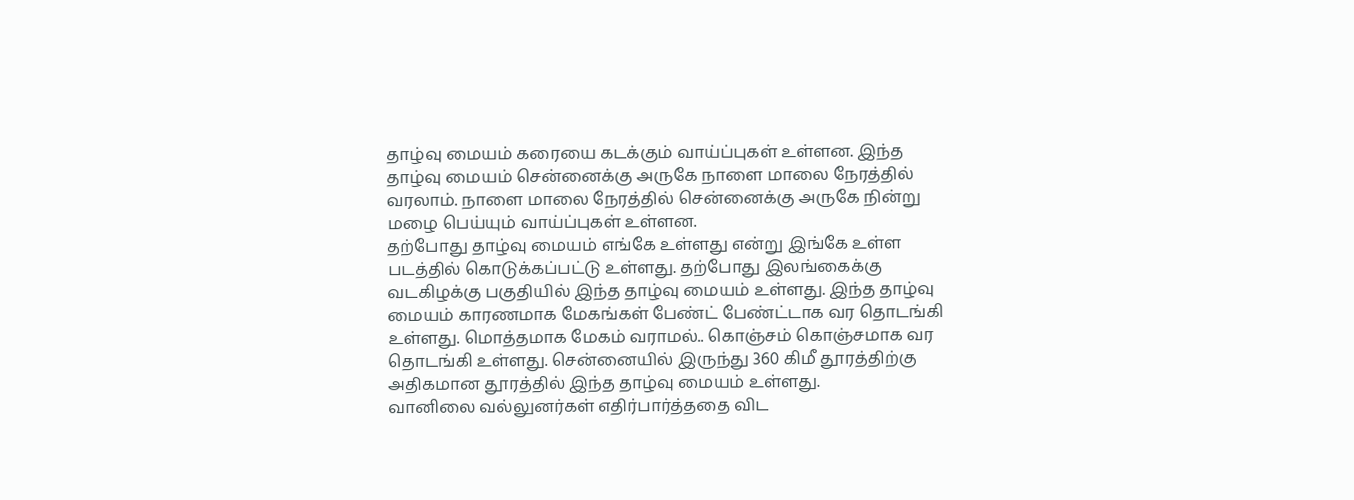தாழ்வு மையம் கரையை கடக்கும் வாய்ப்புகள் உள்ளன. இந்த தாழ்வு மையம் சென்னைக்கு அருகே நாளை மாலை நேரத்தில் வரலாம். நாளை மாலை நேரத்தில் சென்னைக்கு அருகே நின்று மழை பெய்யும் வாய்ப்புகள் உள்ளன.
தற்போது தாழ்வு மையம் எங்கே உள்ளது என்று இங்கே உள்ள படத்தில் கொடுக்கப்பட்டு உள்ளது. தற்போது இலங்கைக்கு வடகிழக்கு பகுதியில் இந்த தாழ்வு மையம் உள்ளது. இந்த தாழ்வு மையம் காரணமாக மேகங்கள் பேண்ட் பேண்ட்டாக வர தொடங்கி உள்ளது. மொத்தமாக மேகம் வராமல்.. கொஞ்சம் கொஞ்சமாக வர தொடங்கி உள்ளது. சென்னையில் இருந்து 360 கிமீ தூரத்திற்கு அதிகமான தூரத்தில் இந்த தாழ்வு மையம் உள்ளது.
வானிலை வல்லுனர்கள் எதிர்பார்த்ததை விட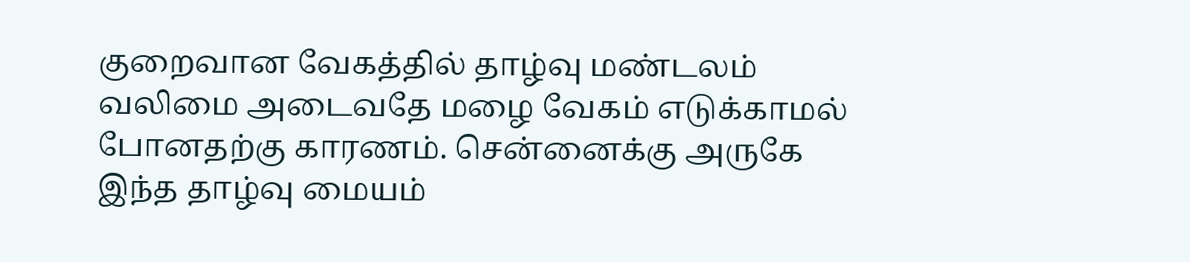குறைவான வேகத்தில் தாழ்வு மண்டலம் வலிமை அடைவதே மழை வேகம் எடுக்காமல் போனதற்கு காரணம். சென்னைக்கு அருகே இந்த தாழ்வு மையம்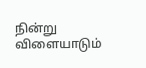நின்று விளையாடும்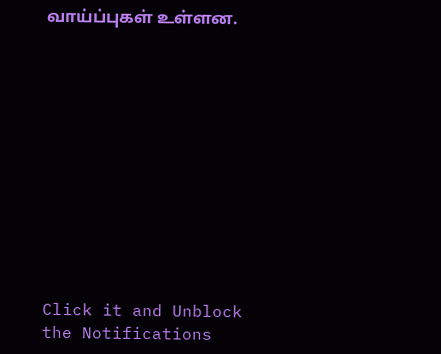வாய்ப்புகள் உள்ளன.












Click it and Unblock the Notifications